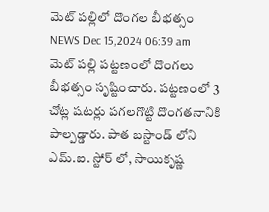మెట్ పల్లిలో దొంగల బీభత్సం
NEWS Dec 15,2024 06:39 am
మెట్ పల్లి పట్టణంలో దొంగలు బీభత్సం సృష్టించారు. పట్టణంలో 3 చోట్ల షటర్లు పగలగొట్టి దొంగతనానికి పాల్పడ్డారు. పాత బస్టాండ్ లోని ఎమ్.ఐ. స్టోర్ లో, సాయికృష్ణ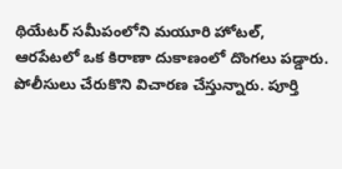థియేటర్ సమీపంలోని మయూరి హోటల్, ఆరపేటలో ఒక కిరాణా దుకాణంలో దొంగలు పడ్డారు. పోలీసులు చేరుకొని విచారణ చేస్తున్నారు. పూర్తి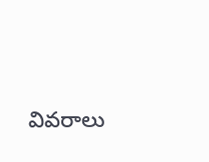వివరాలు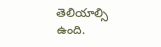తెలియాల్సి ఉంది.